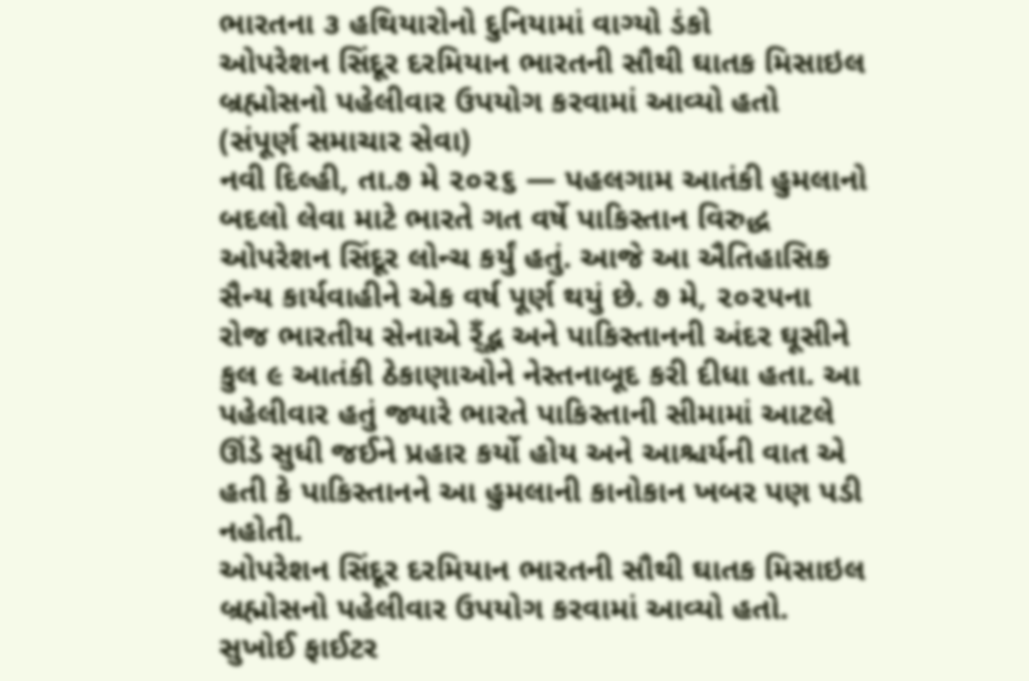ભારતના ૩ હથિયારોનો દુનિયામાં વાગ્યો ડંકો
ઓપરેશન સિંદૂર દરમિયાન ભારતની સૌથી ઘાતક મિસાઇલ બ્રહ્મોસનો પહેલીવાર ઉપયોગ કરવામાં આવ્યો હતો
(સંપૂર્ણ સમાચાર સેવા)
નવી દિલ્હી, તા.૭ મે ૨૦૨૬ — પહલગામ આતંકી હુમલાનો બદલો લેવા માટે ભારતે ગત વર્ષે પાકિસ્તાન વિરુદ્ધ ઓપરેશન સિંદૂર લોન્ચ કર્યું હતું. આજે આ ઐતિહાસિક સૈન્ય કાર્યવાહીને એક વર્ષ પૂર્ણ થયું છે. ૭ મે, ૨૦૨૫ના રોજ ભારતીય સેનાએ ર્ઁદ્ભ અને પાકિસ્તાનની અંદર ઘૂસીને કુલ ૯ આતંકી ઠેકાણાઓને નેસ્તનાબૂદ કરી દીધા હતા. આ પહેલીવાર હતું જ્યારે ભારતે પાકિસ્તાની સીમામાં આટલે ઊંડે સુધી જઈને પ્રહાર કર્યો હોય અને આશ્ચર્યની વાત એ હતી કે પાકિસ્તાનને આ હુમલાની કાનોકાન ખબર પણ પડી નહોતી.
ઓપરેશન સિંદૂર દરમિયાન ભારતની સૌથી ઘાતક મિસાઇલ બ્રહ્મોસનો પહેલીવાર ઉપયોગ કરવામાં આવ્યો હતો. સુખોઈ ફાઈટર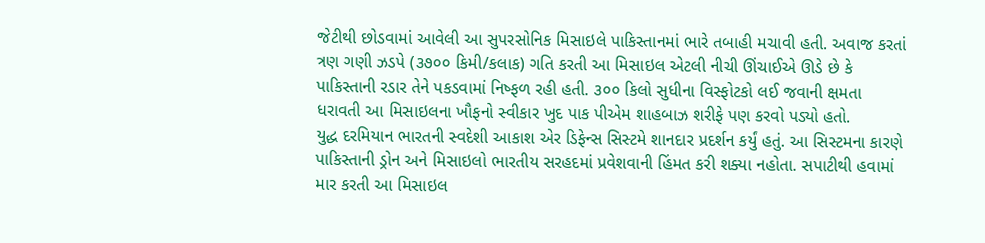જેટીથી છોડવામાં આવેલી આ સુપરસોનિક મિસાઇલે પાકિસ્તાનમાં ભારે તબાહી મચાવી હતી. અવાજ કરતાં ત્રણ ગણી ઝડપે (૩૭૦૦ કિમી/કલાક) ગતિ કરતી આ મિસાઇલ એટલી નીચી ઊંચાઈએ ઊડે છે કે પાકિસ્તાની રડાર તેને પકડવામાં નિષ્ફળ રહી હતી. ૩૦૦ કિલો સુધીના વિસ્ફોટકો લઈ જવાની ક્ષમતા ધરાવતી આ મિસાઇલના ખૌફનો સ્વીકાર ખુદ પાક પીએમ શાહબાઝ શરીફે પણ કરવો પડ્યો હતો.
યુદ્ધ દરમિયાન ભારતની સ્વદેશી આકાશ એર ડિફેન્સ સિસ્ટમે શાનદાર પ્રદર્શન કર્યું હતું. આ સિસ્ટમના કારણે પાકિસ્તાની ડ્રોન અને મિસાઇલો ભારતીય સરહદમાં પ્રવેશવાની હિંમત કરી શક્યા નહોતા. સપાટીથી હવામાં માર કરતી આ મિસાઇલ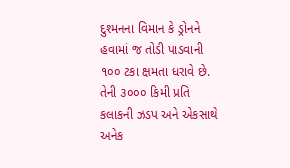દુશ્મનના વિમાન કે ડ્રોનને હવામાં જ તોડી પાડવાની ૧૦૦ ટકા ક્ષમતા ધરાવે છે. તેની ૩૦૦૦ કિમી પ્રતિ કલાકની ઝડપ અને એકસાથે અનેક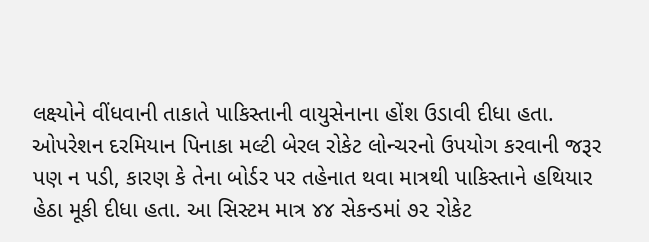લક્ષ્યોને વીંધવાની તાકાતે પાકિસ્તાની વાયુસેનાના હોંશ ઉડાવી દીધા હતા. ઓપરેશન દરમિયાન પિનાકા મલ્ટી બેરલ રોકેટ લોન્ચરનો ઉપયોગ કરવાની જરૂર પણ ન પડી, કારણ કે તેના બોર્ડર પર તહેનાત થવા માત્રથી પાકિસ્તાને હથિયાર હેઠા મૂકી દીધા હતા. આ સિસ્ટમ માત્ર ૪૪ સેકન્ડમાં ૭૨ રોકેટ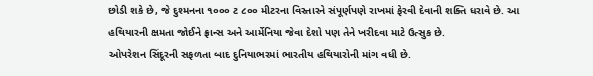છોડી શકે છે, જે દુશ્મનના ૧૦૦૦ ટ ૮૦૦ મીટરના વિસ્તારને સંપૂર્ણપણે રાખમાં ફેરવી દેવાની શક્તિ ધરાવે છે. આ હથિયારની ક્ષમતા જોઈને ફ્રાન્સ અને આર્મેનિયા જેવા દેશો પણ તેને ખરીદવા માટે ઉત્સુક છે.
ઓપરેશન સિંદૂરની સફળતા બાદ દુનિયાભરમાં ભારતીય હથિયારોની માંગ વધી છે.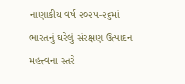નાણાકીય વર્ષ ૨૦૨૫-૨૬માં ભારતનું ઘરેલું સંરક્ષણ ઉત્પાદન મહત્ત્વના સ્તરે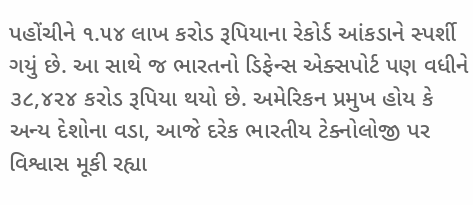પહોંચીને ૧.૫૪ લાખ કરોડ રૂપિયાના રેકોર્ડ આંકડાને સ્પર્શી ગયું છે. આ સાથે જ ભારતનો ડિફેન્સ એક્સપોર્ટ પણ વધીને ૩૮,૪૨૪ કરોડ રૂપિયા થયો છે. અમેરિકન પ્રમુખ હોય કે અન્ય દેશોના વડા, આજે દરેક ભારતીય ટેક્નોલોજી પર વિશ્વાસ મૂકી રહ્યા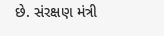છે. સંરક્ષણ મંત્રી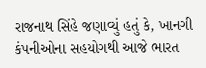રાજનાથ સિંહે જણાવ્યું હતું કે, ખાનગી કંપનીઓના સહયોગથી આજે ભારત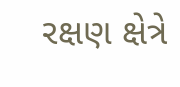રક્ષણ ક્ષેત્રે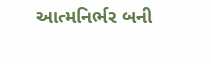આત્મનિર્ભર બની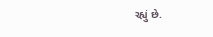રહ્યું છે.